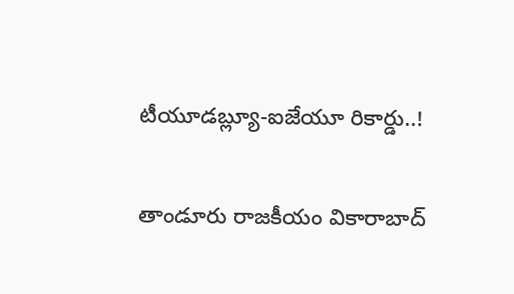టీయూడబ్ల్యూ-ఐజేయూ రికార్డు..!

తాండూరు రాజకీయం వికారాబాద్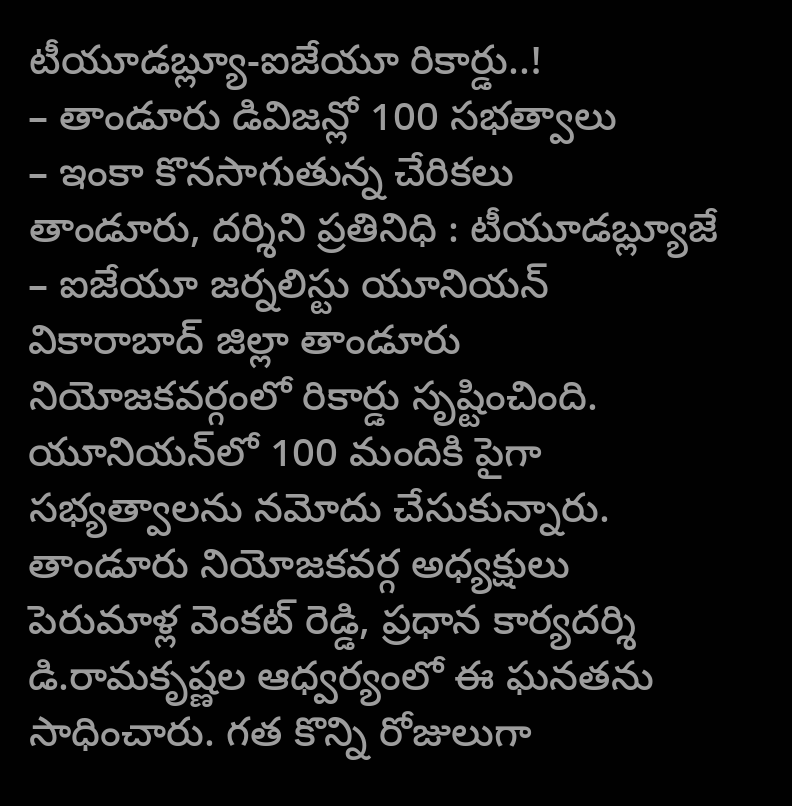టీయూడబ్ల్యూ-ఐజేయూ రికార్డు..!
– తాండూరు డివిజన్లో 100 సభత్వాలు
– ఇంకా కొనసాగుతున్న చేరికలు
తాండూరు, దర్శిని ప్రతినిధి : టీయూడబ్ల్యూజే – ఐజేయూ జర్నలిస్టు యూనియన్ వికారాబాద్‌ జిల్లా తాండూరు నియోజకవర్గంలో రికార్డు సృష్టించింది. యూనియన్‌లో 100 మందికి పైగా సభ్యత్వాలను నమోదు చేసుకున్నారు. తాండూరు నియోజకవర్గ అధ్యక్షులు పెరుమాళ్ల వెంకట్ రెడ్డి, ప్రధాన కార్యదర్శి డి.రామకృష్ణల ఆధ్వర్యంలో ఈ ఘనతను సాధించారు. గత కొన్ని రోజులుగా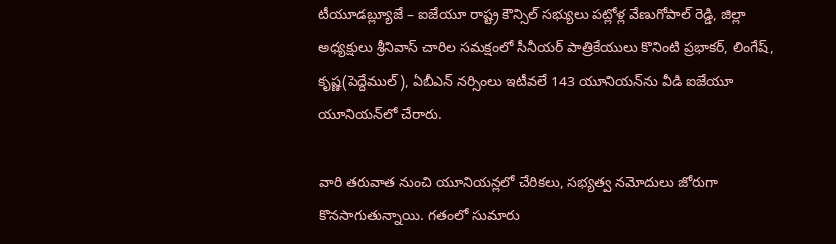టీయూడబ్ల్యూజే – ఐజేయూ రాష్ట్ర కౌన్సిల్ సభ్యులు పట్లోళ్ల వేణుగోపాల్ రెడ్డి, జిల్లా అధ్యక్షులు శ్రీనివాస్ చారిల సమక్షంలో సీనీయర్ పాత్రికేయులు కొనింటి ప్రభాకర్, లింగేష్‌, కృష్ణ(పెద్దేముల్), ఏబీఎన్ నర్సింలు ఇటీవలే 143 యూనియన్‌ను వీడి ఐజేయూ యూనియన్‌లో చేరారు.

వారి తరువాత నుంచి యూనియన్లలో చేరికలు, సభ్యత్వ నమోదులు జోరుగా కొనసాగుతున్నాయి. గతంలో సుమారు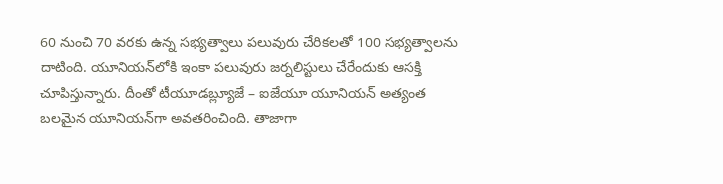60 నుంచి 70 వరకు ఉన్న సభ్యత్వాలు పలువురు చేరికలతో 100 సభ్యత్వాలను దాటింది. యూనియన్‌లోకి ఇంకా పలువురు జర్నలిస్టులు చేరేందుకు ఆసక్తి చూపిస్తున్నారు. దీంతో టీయూడబ్ల్యూజే – ఐజేయూ యూనియన్ అత్యంత బలమైన యూనియన్‌గా అవతరించింది. తాజాగా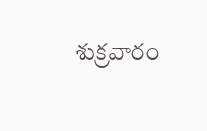శుక్రవారం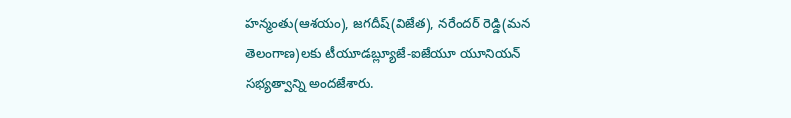హన్మంతు(ఆశయం), జగదీష్‌(విజేత), నరేందర్ రెడ్డి(మన తెలంగాణ)లకు టీయూడబ్ల్యూజే-ఐజేయూ యూనియన్ సభ్యత్వాన్ని అందజేశారు.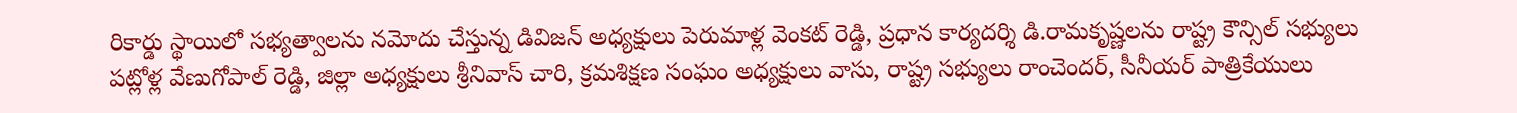రికార్డు స్థాయిలో సభ్యత్వాలను నమోదు చేస్తున్న డివిజన్ అధ్యక్షులు పెరుమాళ్ల వెంకట్ రెడ్డి, ప్రధాన కార్యదర్శి డి.రామకృష్ణలను రాష్ట్ర కౌన్సిల్ సభ్యులు పట్లోళ్ల వేణుగోపాల్ రెడ్డి, జిల్లా అధ్యక్షులు శ్రీనివాస్ చారి, క్రమశిక్షణ సంఘం అధ్యక్షులు వాసు, రాష్ట్ర సభ్యులు రాంచెందర్, సీనీయర్ పాత్రికేయులు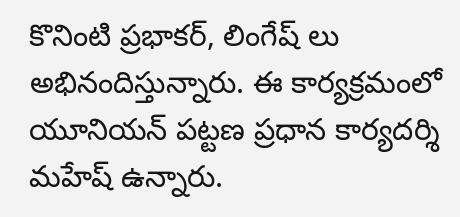కొనింటి ప్రభాకర్, లింగేష్‌ లు అభినందిస్తున్నారు. ఈ కార్యక్రమంలో యూనియన్ పట్టణ ప్రధాన కార్యదర్శి మహేష్‌ ఉన్నారు.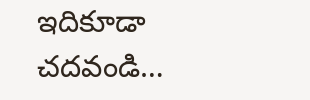ఇదికూడా చదవండి…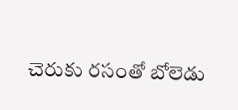చెరుకు రసంతో బోలెడు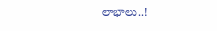లాభాలు..!